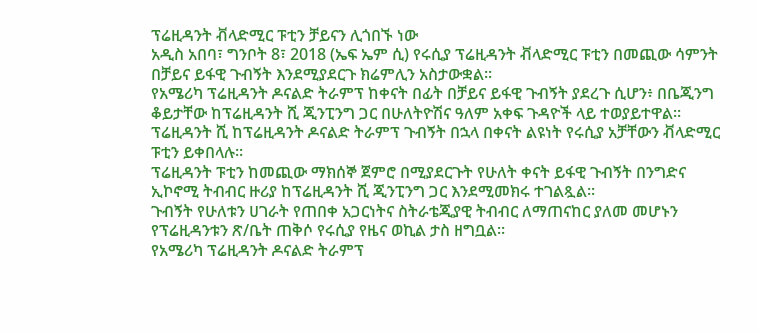ፕሬዚዳንት ቭላድሚር ፑቲን ቻይናን ሊጎበኙ ነው
አዲስ አበባ፣ ግንቦት 8፣ 2018 (ኤፍ ኤም ሲ) የሩሲያ ፕሬዚዳንት ቭላድሚር ፑቲን በመጪው ሳምንት በቻይና ይፋዊ ጉብኝት እንደሚያደርጉ ክሬምሊን አስታውቋል፡፡
የአሜሪካ ፕሬዚዳንት ዶናልድ ትራምፕ ከቀናት በፊት በቻይና ይፋዊ ጉብኝት ያደረጉ ሲሆን፥ በቤጂንግ ቆይታቸው ከፕሬዚዳንት ሺ ጂንፒንግ ጋር በሁለትዮሽና ዓለም አቀፍ ጉዳዮች ላይ ተወያይተዋል፡፡
ፕሬዚዳንት ሺ ከፕሬዚዳንት ዶናልድ ትራምፕ ጉብኝት በኋላ በቀናት ልዩነት የሩሲያ አቻቸውን ቭላድሚር ፑቲን ይቀበላሉ፡፡
ፕሬዚዳንት ፑቲን ከመጪው ማክሰኞ ጀምሮ በሚያደርጉት የሁለት ቀናት ይፋዊ ጉብኝት በንግድና ኢኮኖሚ ትብብር ዙሪያ ከፕሬዚዳንት ሺ ጂንፒንግ ጋር እንደሚመክሩ ተገልጿል፡፡
ጉብኝት የሁለቱን ሀገራት የጠበቀ አጋርነትና ስትራቴጂያዊ ትብብር ለማጠናከር ያለመ መሆኑን የፕሬዚዳንቱን ጽ/ቤት ጠቅሶ የሩሲያ የዜና ወኪል ታስ ዘግቧል፡፡
የአሜሪካ ፕሬዚዳንት ዶናልድ ትራምፕ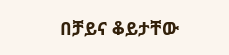በቻይና ቆይታቸው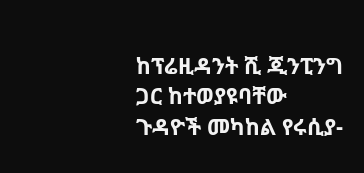ከፕሬዚዳንት ሺ ጂንፒንግ ጋር ከተወያዩባቸው ጉዳዮች መካከል የሩሲያ-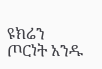ዩክሬን ጦርነት አንዱ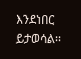እንደነበር ይታወሳል፡፡